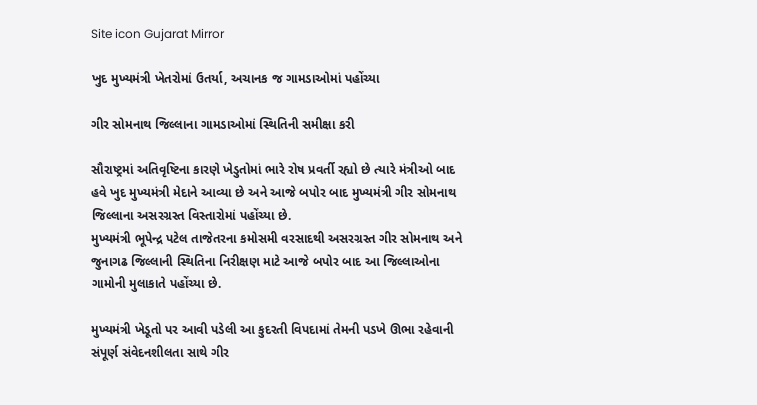Site icon Gujarat Mirror

ખુદ મુખ્યમંત્રી ખેતરોમાં ઉતર્યા, અચાનક જ ગામડાઓમાં પહોંચ્યા

ગીર સોમનાથ જિલ્લાના ગામડાઓમાં સ્થિતિની સમીક્ષા કરી

સૌરાષ્ટ્રમાં અતિવૃષ્ટિના કારણે ખેડુતોમાં ભારે રોષ પ્રવર્તી રહ્યો છે ત્યારે મંત્રીઓ બાદ હવે ખુદ મુખ્યમંત્રી મેદાને આવ્યા છે અને આજે બપોર બાદ મુખ્યમંત્રી ગીર સોમનાથ જિલ્લાના અસરગ્રસ્ત વિસ્તારોમાં પહોંચ્યા છે.
મુખ્યમંત્રી ભૂપેન્દ્ર પટેલ તાજેતરના કમોસમી વરસાદથી અસરગ્રસ્ત ગીર સોમનાથ અને જુનાગઢ જિલ્લાની સ્થિતિના નિરીક્ષણ માટે આજે બપોર બાદ આ જિલ્લાઓના ગામોની મુલાકાતે પહોંચ્યા છે.

મુખ્યમંત્રી ખેડૂતો પર આવી પડેલી આ કુદરતી વિપદામાં તેમની પડખે ઊભા રહેવાની સંપૂર્ણ સંવેદનશીલતા સાથે ગીર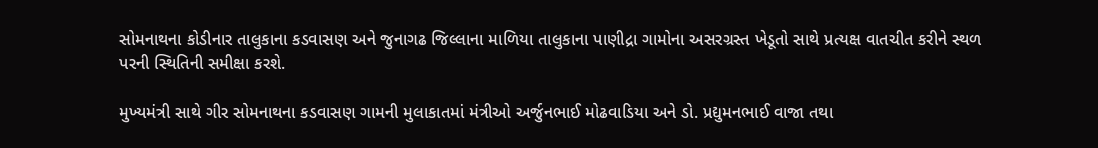સોમનાથના કોડીનાર તાલુકાના કડવાસણ અને જુનાગઢ જિલ્લાના માળિયા તાલુકાના પાણીદ્રા ગામોના અસરગ્રસ્ત ખેડૂતો સાથે પ્રત્યક્ષ વાતચીત કરીને સ્થળ પરની સ્થિતિની સમીક્ષા કરશે.

મુખ્યમંત્રી સાથે ગીર સોમનાથના કડવાસણ ગામની મુલાકાતમાં મંત્રીઓ અર્જુનભાઈ મોઢવાડિયા અને ડો. પ્રદ્યુમનભાઈ વાજા તથા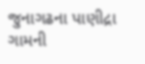જુનાગઢના પાણીદ્રા ગામની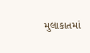મુલાકાતમાં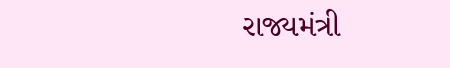રાજ્યમંત્રી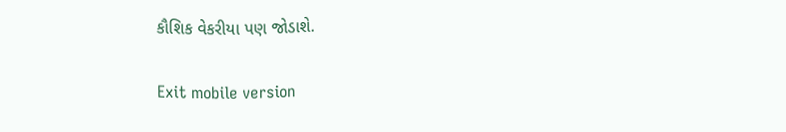કૌશિક વેકરીયા પણ જોડાશે.

Exit mobile version